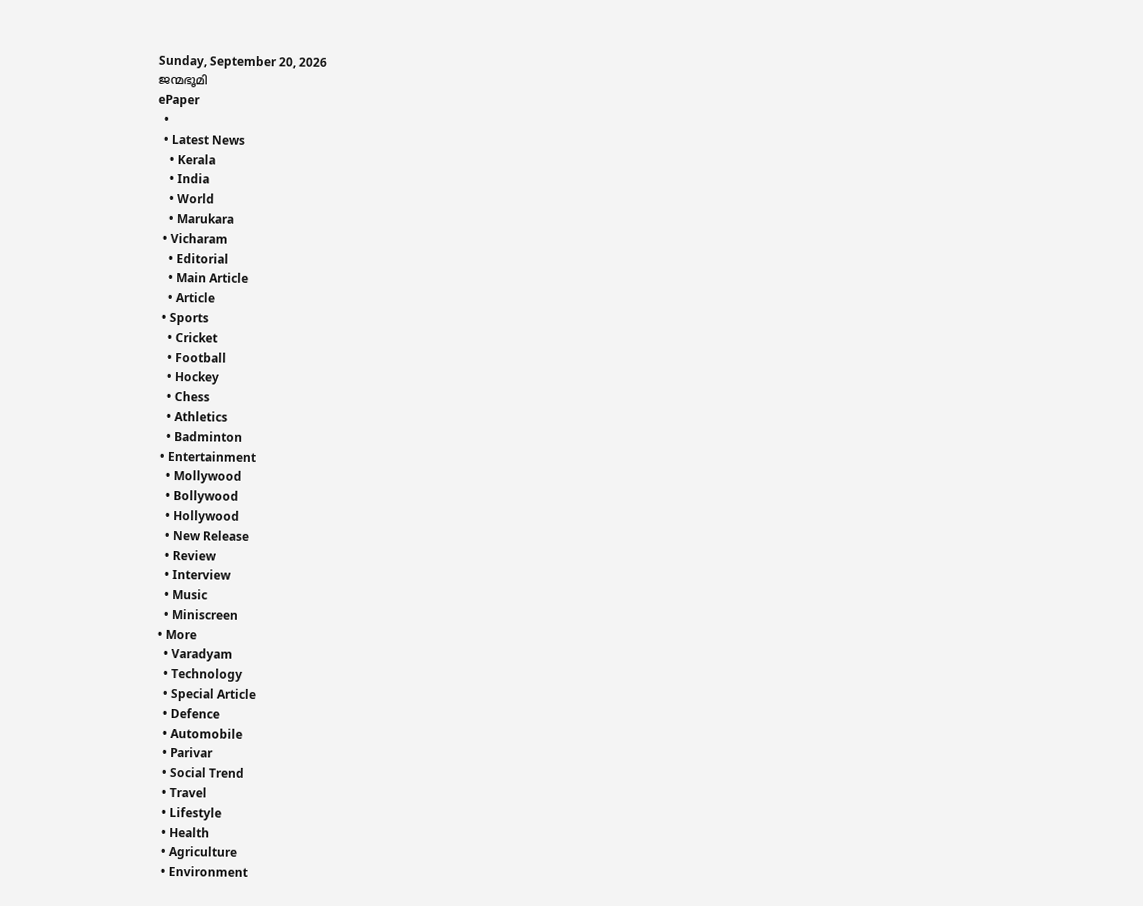Sunday, September 20, 2026
ജന്മഭൂമി
ePaper
  •
  • Latest News
    • Kerala
    • India
    • World
    • Marukara
  • Vicharam
    • Editorial
    • Main Article
    • Article
  • Sports
    • Cricket
    • Football
    • Hockey
    • Chess
    • Athletics
    • Badminton
  • Entertainment
    • Mollywood
    • Bollywood
    • Hollywood
    • New Release
    • Review
    • Interview
    • Music
    • Miniscreen
  • More
    • Varadyam
    • Technology
    • Special Article
    • Defence
    • Automobile
    • Parivar
    • Social Trend
    • Travel
    • Lifestyle
    • Health
    • Agriculture
    • Environment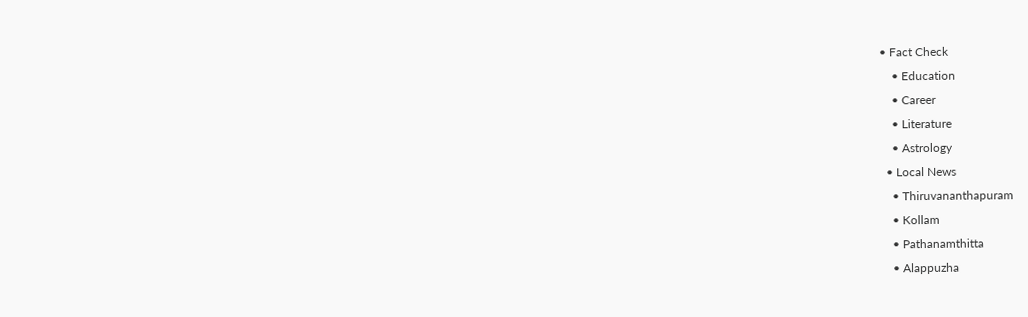• Fact Check
    • Education
    • Career
    • Literature
    • Astrology
  • Local News
    • Thiruvananthapuram
    • Kollam
    • Pathanamthitta
    • Alappuzha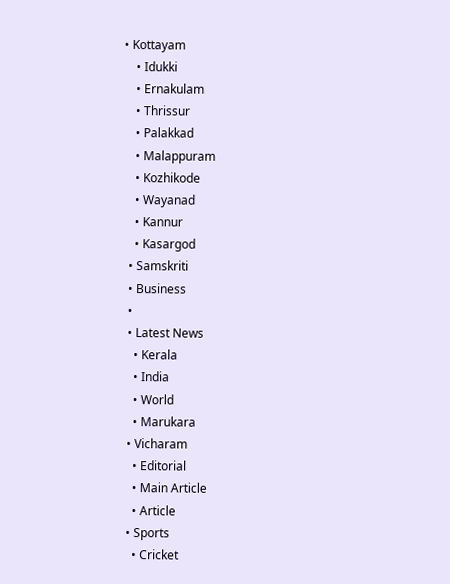• Kottayam
    • Idukki
    • Ernakulam
    • Thrissur
    • Palakkad
    • Malappuram
    • Kozhikode
    • Wayanad
    • Kannur
    • Kasargod
  • Samskriti
  • Business
  •
  • Latest News
    • Kerala
    • India
    • World
    • Marukara
  • Vicharam
    • Editorial
    • Main Article
    • Article
  • Sports
    • Cricket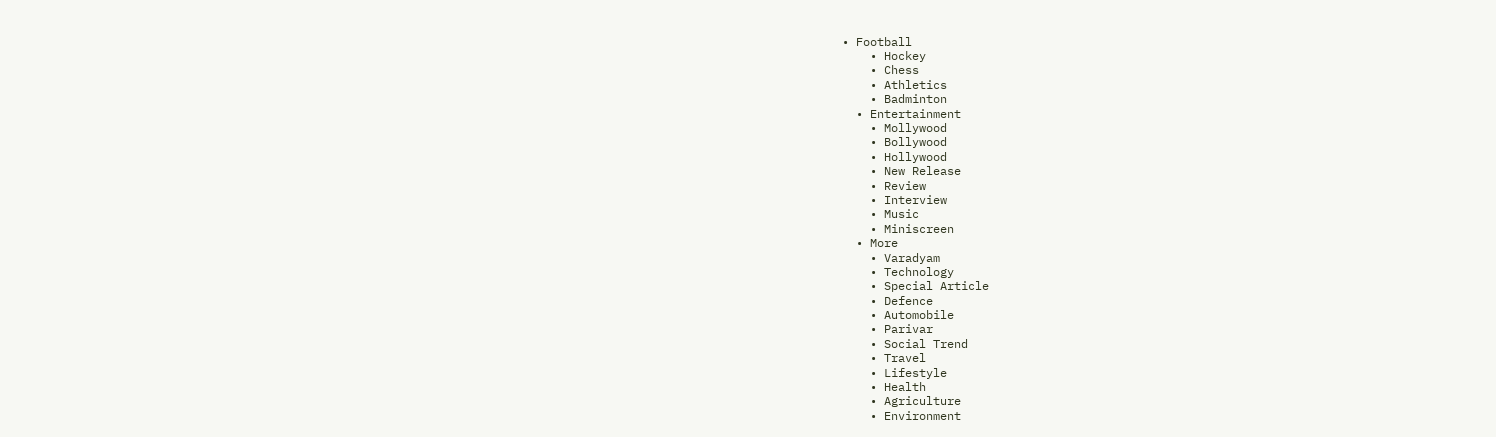• Football
    • Hockey
    • Chess
    • Athletics
    • Badminton
  • Entertainment
    • Mollywood
    • Bollywood
    • Hollywood
    • New Release
    • Review
    • Interview
    • Music
    • Miniscreen
  • More
    • Varadyam
    • Technology
    • Special Article
    • Defence
    • Automobile
    • Parivar
    • Social Trend
    • Travel
    • Lifestyle
    • Health
    • Agriculture
    • Environment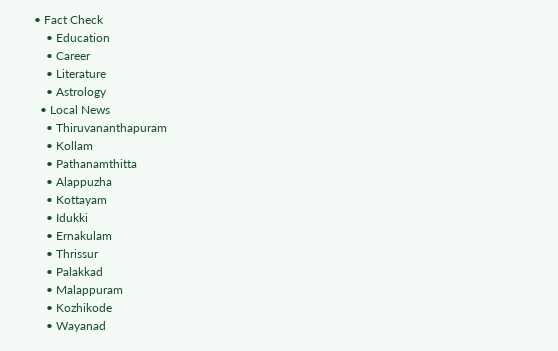• Fact Check
    • Education
    • Career
    • Literature
    • Astrology
  • Local News
    • Thiruvananthapuram
    • Kollam
    • Pathanamthitta
    • Alappuzha
    • Kottayam
    • Idukki
    • Ernakulam
    • Thrissur
    • Palakkad
    • Malappuram
    • Kozhikode
    • Wayanad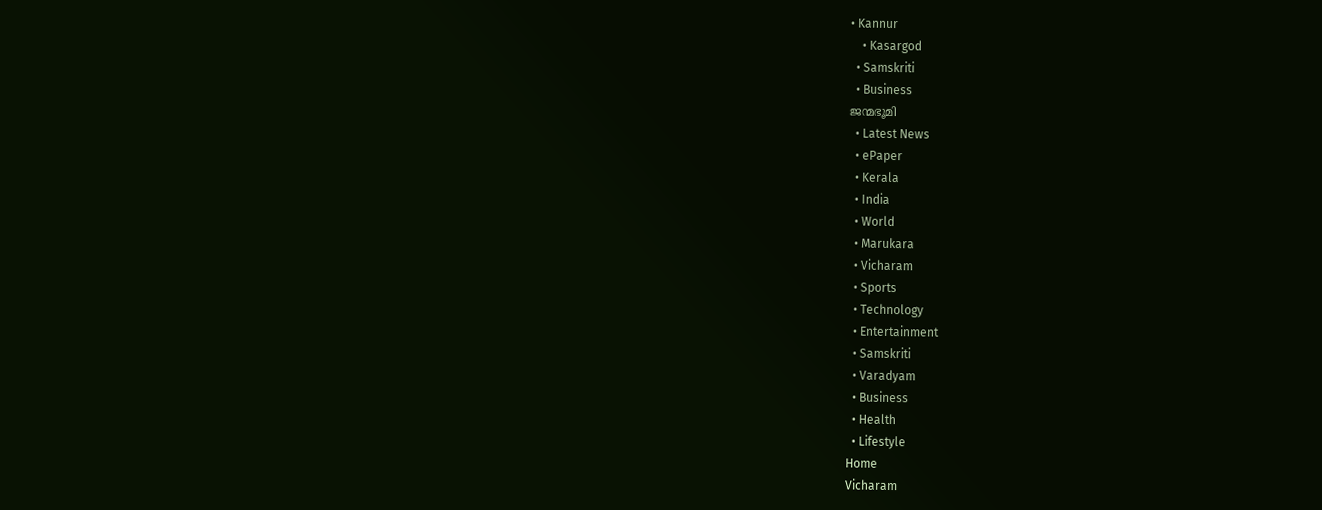• Kannur
    • Kasargod
  • Samskriti
  • Business
ജന്മഭൂമി
  • Latest News
  • ePaper
  • Kerala
  • India
  • World
  • Marukara
  • Vicharam
  • Sports
  • Technology
  • Entertainment
  • Samskriti
  • Varadyam
  • Business
  • Health
  • Lifestyle
Home
Vicharam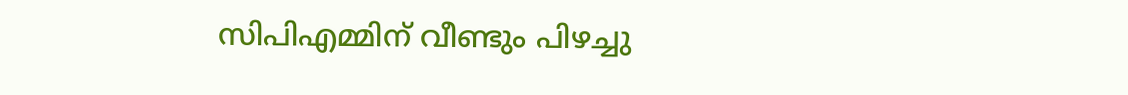സിപിഎമ്മിന് വീണ്ടും പിഴച്ചു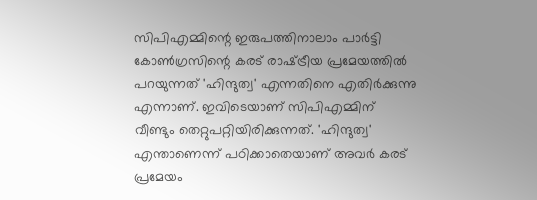സിപിഎമ്മിന്റെ ഇരുപത്തിനാലാം പാര്‍ട്ടി കോണ്‍ഗ്രസിന്റെ കരട് രാഷ്‌ട്രീയ പ്രമേയത്തില്‍ പറയുന്നത് 'ഹിന്ദുത്വ' എന്നതിനെ എതിര്‍ക്കുന്നു എന്നാണ്. ഇവിടെയാണ് സിപിഎമ്മിന് വീണ്ടും തെറ്റുപറ്റിയിരിക്കുന്നത്. 'ഹിന്ദുത്വ' എന്താണെന്ന് പഠിക്കാതെയാണ് അവര്‍ കരട് പ്രമേയം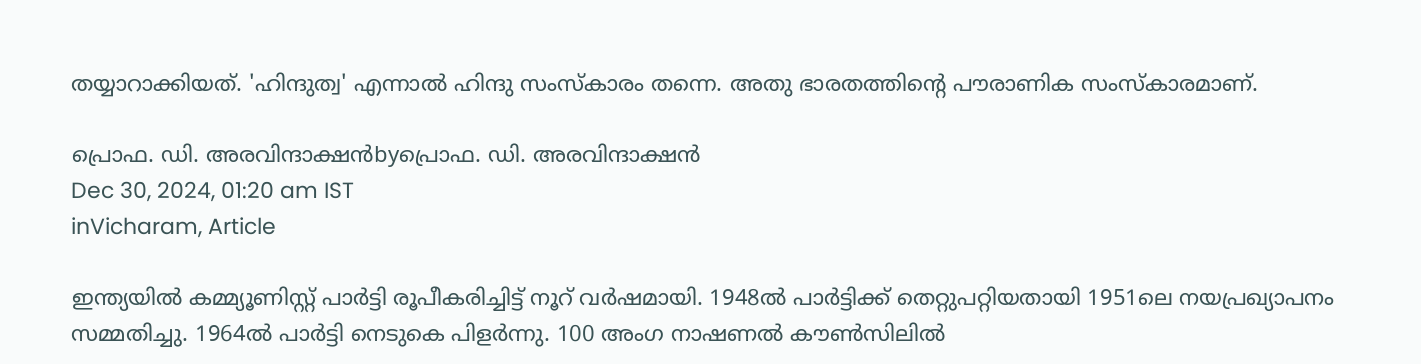തയ്യാറാക്കിയത്. 'ഹിന്ദുത്വ' എന്നാല്‍ ഹിന്ദു സംസ്‌കാരം തന്നെ. അതു ഭാരതത്തിന്റെ പൗരാണിക സംസ്‌കാരമാണ്.

പ്രൊഫ. ഡി. അരവിന്ദാക്ഷന്‍byപ്രൊഫ. ഡി. അരവിന്ദാക്ഷന്‍
Dec 30, 2024, 01:20 am IST
inVicharam, Article

ഇന്ത്യയില്‍ കമ്മ്യൂണിസ്റ്റ് പാര്‍ട്ടി രൂപീകരിച്ചിട്ട് നൂറ് വര്‍ഷമായി. 1948ല്‍ പാര്‍ട്ടിക്ക് തെറ്റുപറ്റിയതായി 1951ലെ നയപ്രഖ്യാപനം സമ്മതിച്ചു. 1964ല്‍ പാര്‍ട്ടി നെടുകെ പിളര്‍ന്നു. 100 അംഗ നാഷണല്‍ കൗണ്‍സിലില്‍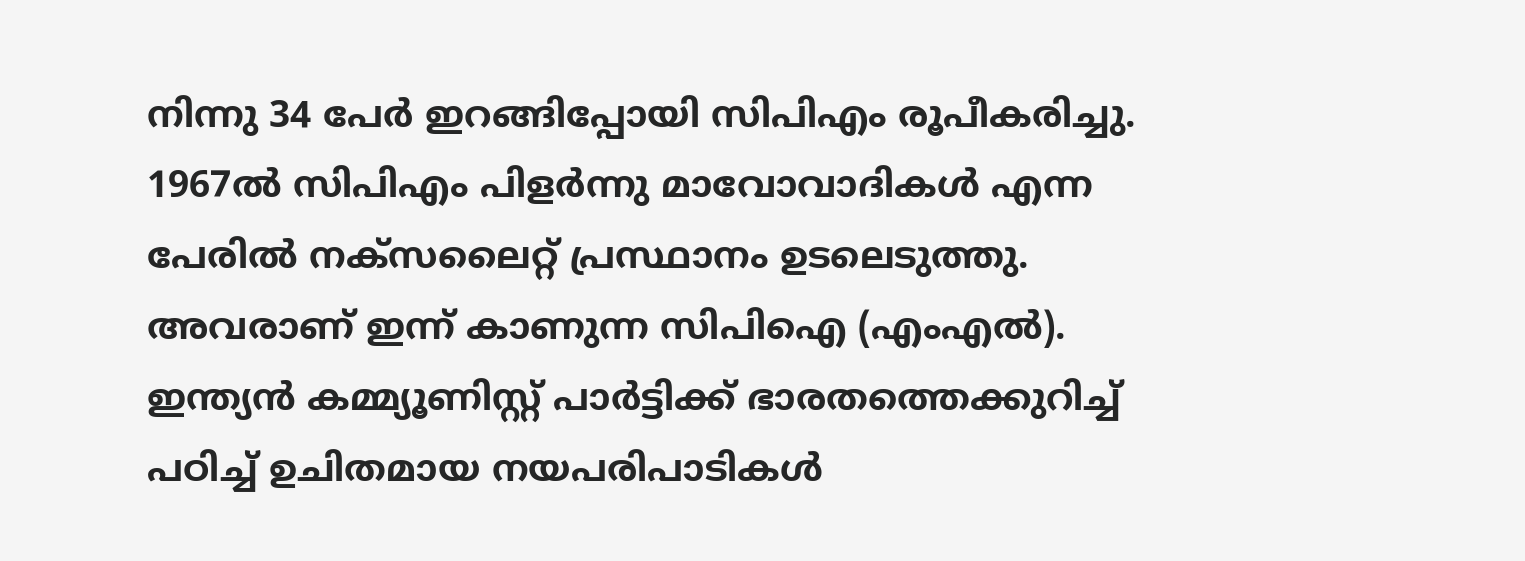നിന്നു 34 പേര്‍ ഇറങ്ങിപ്പോയി സിപിഎം രൂപീകരിച്ചു. 1967ല്‍ സിപിഎം പിളര്‍ന്നു മാവോവാദികള്‍ എന്ന പേരില്‍ നക്‌സലൈറ്റ് പ്രസ്ഥാനം ഉടലെടുത്തു. അവരാണ് ഇന്ന് കാണുന്ന സിപിഐ (എംഎല്‍). ഇന്ത്യന്‍ കമ്മ്യൂണിസ്റ്റ് പാര്‍ട്ടിക്ക് ഭാരതത്തെക്കുറിച്ച് പഠിച്ച് ഉചിതമായ നയപരിപാടികള്‍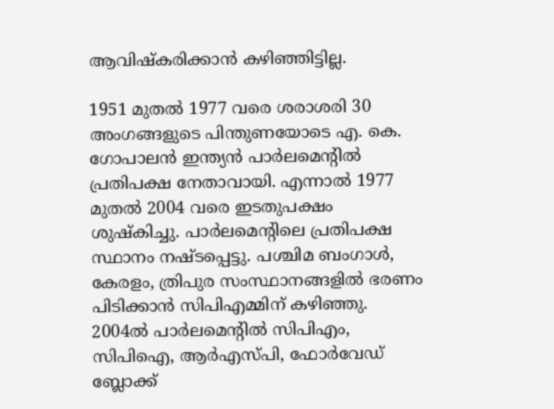ആവിഷ്‌കരിക്കാന്‍ കഴിഞ്ഞിട്ടില്ല.

1951 മുതല്‍ 1977 വരെ ശരാശരി 30 അംഗങ്ങളുടെ പിന്തുണയോടെ എ. കെ. ഗോപാലന്‍ ഇന്ത്യന്‍ പാര്‍ലമെന്റില്‍ പ്രതിപക്ഷ നേതാവായി. എന്നാല്‍ 1977 മുതല്‍ 2004 വരെ ഇടതുപക്ഷം ശുഷ്‌കിച്ചു. പാര്‍ലമെന്റിലെ പ്രതിപക്ഷ സ്ഥാനം നഷ്ടപ്പെട്ടു. പശ്ചിമ ബംഗാള്‍, കേരളം, ത്രിപുര സംസ്ഥാനങ്ങളില്‍ ഭരണം പിടിക്കാന്‍ സിപിഎമ്മിന് കഴിഞ്ഞു. 2004ല്‍ പാര്‍ലമെന്റില്‍ സിപിഎം, സിപിഐ, ആര്‍എസ്പി, ഫോര്‍വേഡ് ബ്ലോക്ക്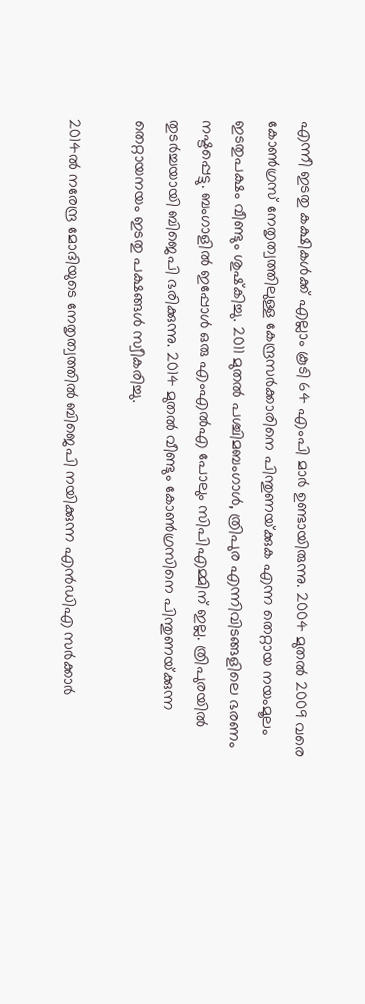എന്നീ ഇടതു കക്ഷികള്‍ക്ക് എല്ലാം കൂടി 64 എംപി മാര്‍ ഉണ്ടായിരുന്നു. 2004 മുതല്‍ 2009 വരെ കോണ്‍ഗ്രസ് നേതൃത്വത്തിലുള്ള കേന്ദ്രസര്‍ക്കാരിനെ പിന്തുണയ്‌ക്കുക എന്ന തെറ്റായ നയംമൂലം ഇടതുപക്ഷം വീണ്ടും ശുഷ്‌കിച്ചു. 2011 മുതല്‍ പശ്ചിമബംഗാള്‍, ത്രിപുര എന്നിവിടങ്ങളിലെ ഭരണം നഷ്ടപ്പെട്ടു. ബംഗാളില്‍ ഇപ്പോള്‍ ഒരു എംഎല്‍എ പോലും സിപിഎമ്മിന് ഇല്ല. ത്രിപുരയില്‍ തുടര്‍ച്ചയായി ബിജെപി ഭരിക്കുന്നു. 2014 മുതല്‍ വീണ്ടും കോണ്‍ഗ്രസിനെ പിന്തുണയ്‌ക്കുന്ന തെറ്റായനയം ഇടതു പക്ഷങ്ങള്‍ സ്വീകരിച്ചു.

2014ല്‍ നരേന്ദ്ര മോദിയുടെ നേതൃത്വത്തില്‍ ബിജെപി നയിക്കുന്ന എന്‍ഡിഎ സര്‍ക്കാര്‍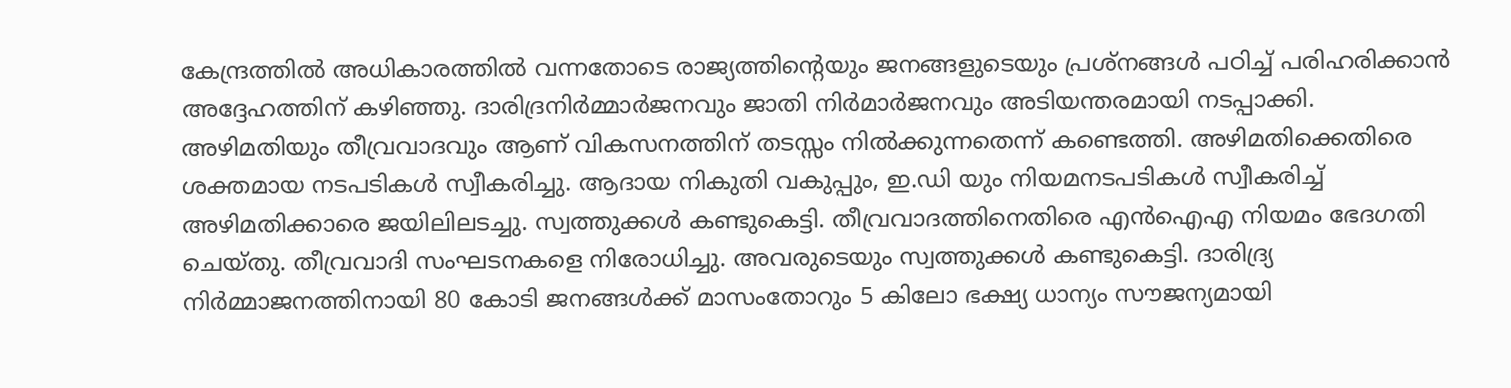കേന്ദ്രത്തില്‍ അധികാരത്തില്‍ വന്നതോടെ രാജ്യത്തിന്റെയും ജനങ്ങളുടെയും പ്രശ്‌നങ്ങള്‍ പഠിച്ച് പരിഹരിക്കാന്‍ അദ്ദേഹത്തിന് കഴിഞ്ഞു. ദാരിദ്രനിര്‍മ്മാര്‍ജനവും ജാതി നിര്‍മാര്‍ജനവും അടിയന്തരമായി നടപ്പാക്കി. അഴിമതിയും തീവ്രവാദവും ആണ് വികസനത്തിന് തടസ്സം നില്‍ക്കുന്നതെന്ന് കണ്ടെത്തി. അഴിമതിക്കെതിരെ ശക്തമായ നടപടികള്‍ സ്വീകരിച്ചു. ആദായ നികുതി വകുപ്പും, ഇ.ഡി യും നിയമനടപടികള്‍ സ്വീകരിച്ച് അഴിമതിക്കാരെ ജയിലിലടച്ചു. സ്വത്തുക്കള്‍ കണ്ടുകെട്ടി. തീവ്രവാദത്തിനെതിരെ എന്‍ഐഎ നിയമം ഭേദഗതി ചെയ്തു. തീവ്രവാദി സംഘടനകളെ നിരോധിച്ചു. അവരുടെയും സ്വത്തുക്കള്‍ കണ്ടുകെട്ടി. ദാരിദ്ര്യ നിര്‍മ്മാജനത്തിനായി 80 കോടി ജനങ്ങള്‍ക്ക് മാസംതോറും 5 കിലോ ഭക്ഷ്യ ധാന്യം സൗജന്യമായി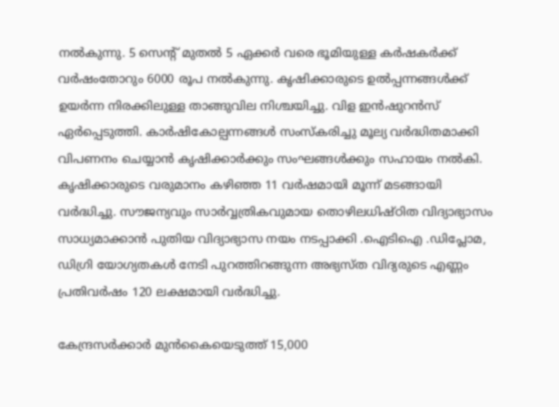നല്‍കുന്നു. 5 സെന്റ് മുതല്‍ 5 ഏക്കര്‍ വരെ ഭൂമിയുള്ള കര്‍ഷകര്‍ക്ക് വര്‍ഷംതോറും 6000 രൂപ നല്‍കുന്നു. കൃഷിക്കാരുടെ ഉല്‍പ്പന്നങ്ങള്‍ക്ക് ഉയര്‍ന്ന നിരക്കിലുള്ള താങ്ങുവില നിശ്ചയിച്ചു. വിള ഇന്‍ഷുറന്‍സ് ഏര്‍പ്പെടുത്തി. കാര്‍ഷികോല്പന്നങ്ങള്‍ സംസ്‌കരിച്ചു മൂല്യ വര്‍ദ്ധിതമാക്കി വിപണനം ചെയ്യാന്‍ കൃഷിക്കാര്‍ക്കും സംഘങ്ങള്‍ക്കും സഹായം നല്‍കി. കൃഷിക്കാരുടെ വരുമാനം കഴിഞ്ഞ 11 വര്‍ഷമായി മൂന്ന് മടങ്ങായി വര്‍ദ്ധിച്ചു. സൗജന്യവും സാര്‍വ്വത്രികവുമായ തൊഴിലധിഷ്ഠിത വിദ്യാഭ്യാസം സാധ്യമാക്കാന്‍ പുതിയ വിദ്യാഭ്യാസ നയം നടപ്പാക്കി .ഐടിഐ .ഡിപ്ലോമ, ഡിഗ്രി യോഗ്യതകള്‍ നേടി പുറത്തിറങ്ങുന്ന അഭ്യസ്ത വിദ്യരുടെ എണ്ണം പ്രതിവര്‍ഷം 120 ലക്ഷമായി വര്‍ദ്ധിച്ചു.

കേന്ദ്രസര്‍ക്കാര്‍ മുന്‍കൈയെടുത്ത് 15,000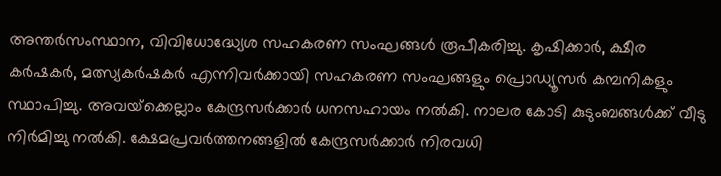അന്തര്‍സംസ്ഥാന, വിവിധോദ്ധ്യേശ സഹകരണ സംഘങ്ങള്‍ രൂപീകരിച്ചു. കൃഷിക്കാര്‍, ക്ഷീര കര്‍ഷകര്‍, മത്സ്യകര്‍ഷകര്‍ എന്നിവര്‍ക്കായി സഹകരണ സംഘങ്ങളും പ്രൊഡ്യൂസര്‍ കമ്പനികളും സ്ഥാപിച്ചു. അവയ്‌ക്കെല്ലാം കേന്ദ്രസര്‍ക്കാര്‍ ധനസഹായം നല്‍കി. നാലര കോടി കുടുംബങ്ങള്‍ക്ക് വീടു നിര്‍മിച്ചു നല്‍കി. ക്ഷേമപ്രവര്‍ത്തനങ്ങളില്‍ കേന്ദ്രസര്‍ക്കാര്‍ നിരവധി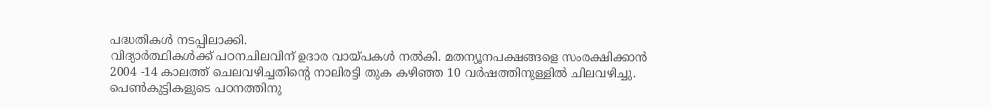പദ്ധതികള്‍ നടപ്പിലാക്കി.
വിദ്യാര്‍ത്ഥികള്‍ക്ക് പഠനചിലവിന് ഉദാര വായ്‌പകള്‍ നല്‍കി. മതന്യൂനപക്ഷങ്ങളെ സംരക്ഷിക്കാന്‍ 2004 -14 കാലത്ത് ചെലവഴിച്ചതിന്റെ നാലിരട്ടി തുക കഴിഞ്ഞ 10 വര്‍ഷത്തിനുള്ളില്‍ ചിലവഴിച്ചു. പെണ്‍കുട്ടികളുടെ പഠനത്തിനു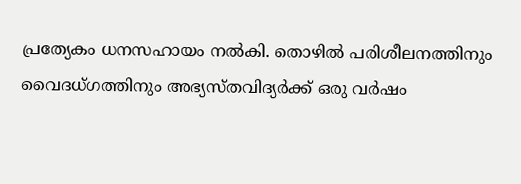പ്രത്യേകം ധനസഹായം നല്‍കി. തൊഴില്‍ പരിശീലനത്തിനും വൈദധ്ഗത്തിനും അഭ്യസ്തവിദ്യര്‍ക്ക് ഒരു വര്‍ഷം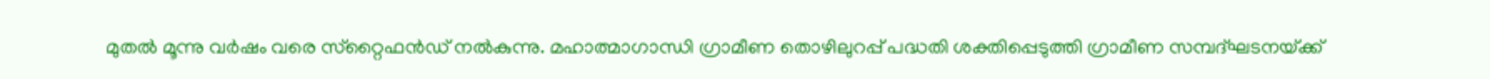മുതല്‍ മൂന്നു വര്‍ഷം വരെ സ്‌റ്റൈഫന്‍ഡ് നല്‍കുന്നു. മഹാത്മാഗാന്ധി ഗ്രാമീണ തൊഴിലുറപ്പ് പദ്ധതി ശക്തിപ്പെടുത്തി ഗ്രാമീണ സമ്പദ്ഘടനയ്‌ക്ക്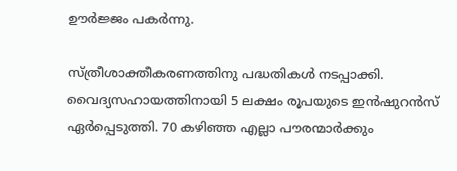ഊര്‍ജ്ജം പകര്‍ന്നു.

സ്ത്രീശാക്തീകരണത്തിനു പദ്ധതികള്‍ നടപ്പാക്കി. വൈദ്യസഹായത്തിനായി 5 ലക്ഷം രൂപയുടെ ഇന്‍ഷുറന്‍സ് ഏര്‍പ്പെടുത്തി. 70 കഴിഞ്ഞ എല്ലാ പൗരന്മാര്‍ക്കും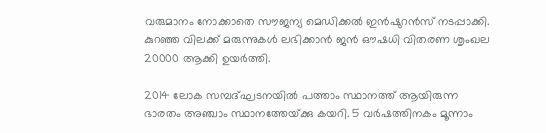വരുമാനം നോക്കാതെ സൗജന്യ മെഡിക്കല്‍ ഇന്‍ഷുറന്‍സ് നടപ്പാക്കി. കുറഞ്ഞ വിലക്ക് മരുന്നുകള്‍ ലഭിക്കാന്‍ ജന്‍ ഔഷധി വിതരണ ശൃംഖല 20000 ആക്കി ഉയര്‍ത്തി.

2014 ലോക സമ്പദ്ഘടനയില്‍ പത്താം സ്ഥാനത്ത് ആയിരുന്ന ഭാരതം അഞ്ചാം സ്ഥാനത്തേയ്‌ക്കു കയറി. 5 വര്‍ഷത്തിനകം മൂന്നാം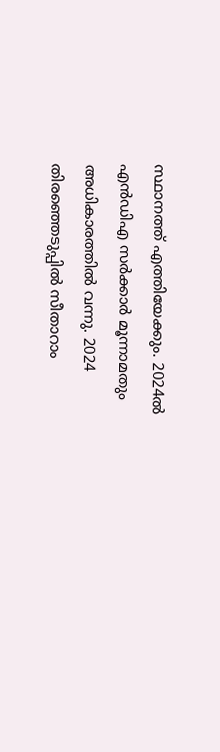സ്ഥാനത്ത് എത്തിയേക്കും. 2024ല്‍ എന്‍ഡിഎ സര്‍ക്കാര്‍ മൂന്നാമതും അധികാരത്തില്‍ വന്നു. 2024 തിരഞ്ഞെടുപ്പില്‍ സീതാറാം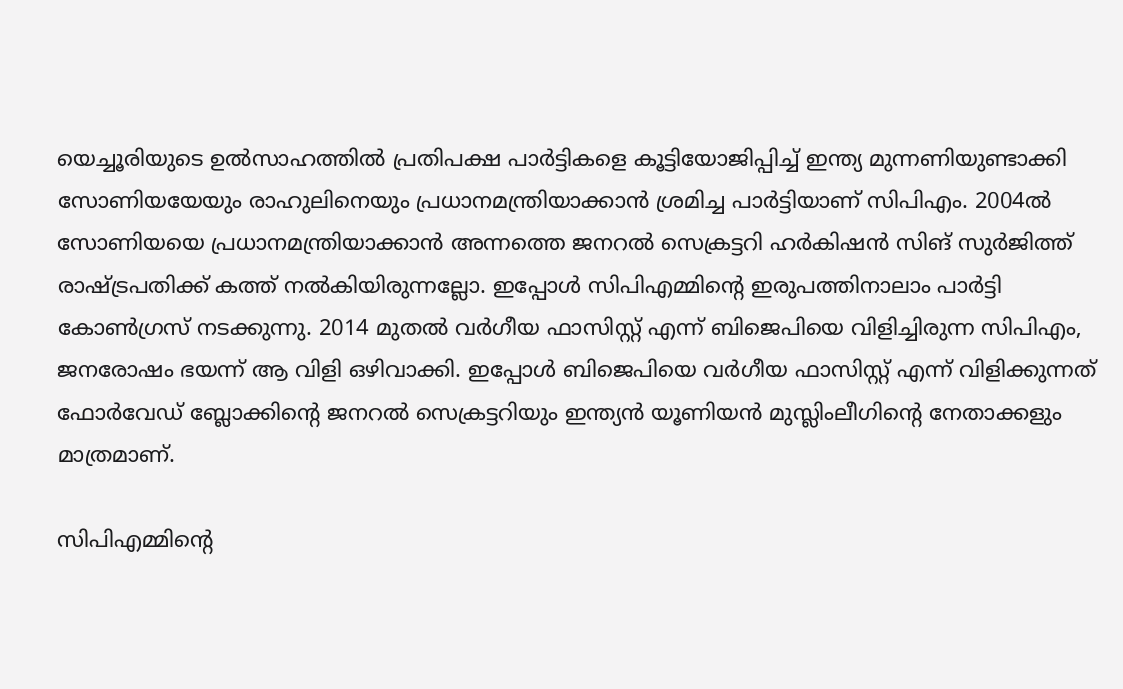യെച്ചൂരിയുടെ ഉല്‍സാഹത്തില്‍ പ്രതിപക്ഷ പാര്‍ട്ടികളെ കൂട്ടിയോജിപ്പിച്ച് ഇന്ത്യ മുന്നണിയുണ്ടാക്കി സോണിയയേയും രാഹുലിനെയും പ്രധാനമന്ത്രിയാക്കാന്‍ ശ്രമിച്ച പാര്‍ട്ടിയാണ് സിപിഎം. 2004ല്‍ സോണിയയെ പ്രധാനമന്ത്രിയാക്കാന്‍ അന്നത്തെ ജനറല്‍ സെക്രട്ടറി ഹര്‍കിഷന്‍ സിങ് സുര്‍ജിത്ത് രാഷ്‌ട്രപതിക്ക് കത്ത് നല്‍കിയിരുന്നല്ലോ. ഇപ്പോള്‍ സിപിഎമ്മിന്റെ ഇരുപത്തിനാലാം പാര്‍ട്ടി കോണ്‍ഗ്രസ് നടക്കുന്നു. 2014 മുതല്‍ വര്‍ഗീയ ഫാസിസ്റ്റ് എന്ന് ബിജെപിയെ വിളിച്ചിരുന്ന സിപിഎം, ജനരോഷം ഭയന്ന് ആ വിളി ഒഴിവാക്കി. ഇപ്പോള്‍ ബിജെപിയെ വര്‍ഗീയ ഫാസിസ്റ്റ് എന്ന് വിളിക്കുന്നത് ഫോര്‍വേഡ് ബ്ലോക്കിന്റെ ജനറല്‍ സെക്രട്ടറിയും ഇന്ത്യന്‍ യൂണിയന്‍ മുസ്ലിംലീഗിന്റെ നേതാക്കളും മാത്രമാണ്.

സിപിഎമ്മിന്റെ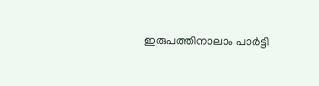ഇരുപത്തിനാലാം പാര്‍ട്ടി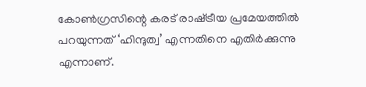കോണ്‍ഗ്രസിന്റെ കരട് രാഷ്‌ട്രീയ പ്രമേയത്തില്‍ പറയുന്നത് ‘ഹിന്ദുത്വ’ എന്നതിനെ എതിര്‍ക്കുന്നു എന്നാണ്.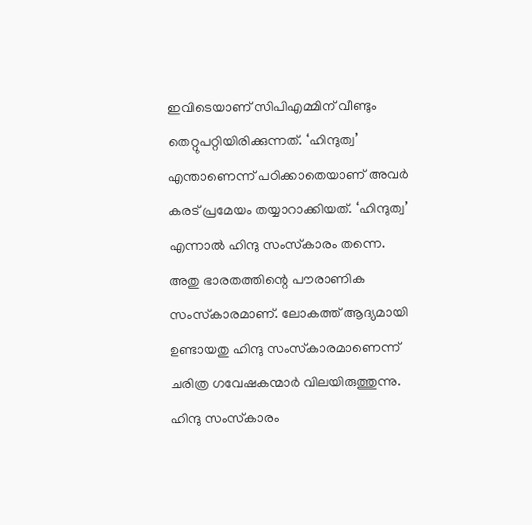ഇവിടെയാണ് സിപിഎമ്മിന് വീണ്ടും തെറ്റുപറ്റിയിരിക്കുന്നത്. ‘ഹിന്ദുത്വ’ എന്താണെന്ന് പഠിക്കാതെയാണ് അവര്‍ കരട് പ്രമേയം തയ്യാറാക്കിയത്. ‘ഹിന്ദുത്വ’ എന്നാല്‍ ഹിന്ദു സംസ്‌കാരം തന്നെ. അതു ഭാരതത്തിന്റെ പൗരാണിക സംസ്‌കാരമാണ്. ലോകത്ത് ആദ്യമായി ഉണ്ടായതു ഹിന്ദു സംസ്‌കാരമാണെന്ന് ചരിത്ര ഗവേഷകന്മാര്‍ വിലയിരുത്തുന്നു. ഹിന്ദു സംസ്‌കാരം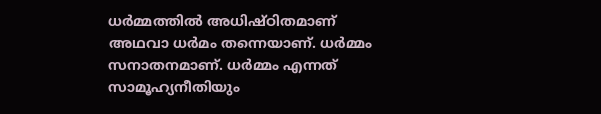ധര്‍മ്മത്തില്‍ അധിഷ്ഠിതമാണ് അഥവാ ധര്‍മം തന്നെയാണ്. ധര്‍മ്മം സനാതനമാണ്. ധര്‍മ്മം എന്നത് സാമൂഹ്യനീതിയും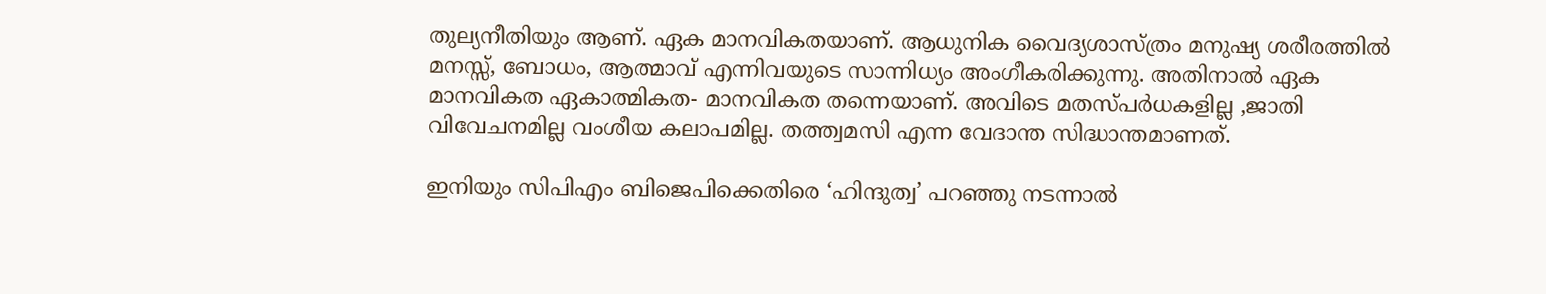തുല്യനീതിയും ആണ്. ഏക മാനവികതയാണ്. ആധുനിക വൈദ്യശാസ്ത്രം മനുഷ്യ ശരീരത്തില്‍ മനസ്സ്, ബോധം, ആത്മാവ് എന്നിവയുടെ സാന്നിധ്യം അംഗീകരിക്കുന്നു. അതിനാല്‍ ഏക മാനവികത ഏകാത്മികത- മാനവികത തന്നെയാണ്. അവിടെ മതസ്പര്‍ധകളില്ല ,ജാതി വിവേചനമില്ല വംശീയ കലാപമില്ല. തത്ത്വമസി എന്ന വേദാന്ത സിദ്ധാന്തമാണത്.

ഇനിയും സിപിഎം ബിജെപിക്കെതിരെ ‘ഹിന്ദുത്വ’ പറഞ്ഞു നടന്നാല്‍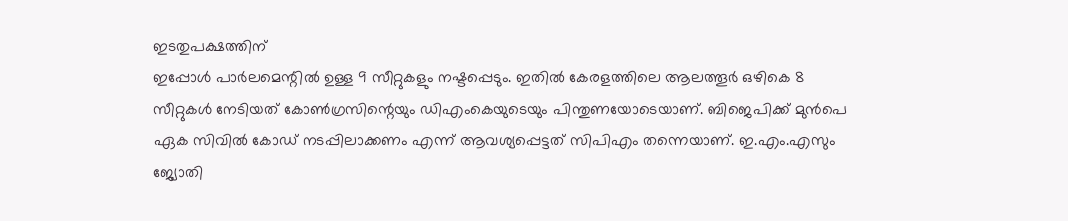ഇടതുപക്ഷത്തിന്
ഇപ്പോള്‍ പാര്‍ലമെന്റില്‍ ഉള്ള 9 സീറ്റുകളും നഷ്ടപ്പെടും. ഇതില്‍ കേരളത്തിലെ ആലത്തൂര്‍ ഒഴികെ 8 സീറ്റുകള്‍ നേടിയത് കോണ്‍ഗ്രസിന്റെയും ഡിഎംകെയുടെയും പിന്തുണയോടെയാണ്. ബിജെപിക്ക് മുന്‍പെ ഏക സിവില്‍ കോഡ് നടപ്പിലാക്കണം എന്ന് ആവശ്യപ്പെട്ടത് സിപിഎം തന്നെയാണ്. ഇ.എം.എസും ജ്യോതി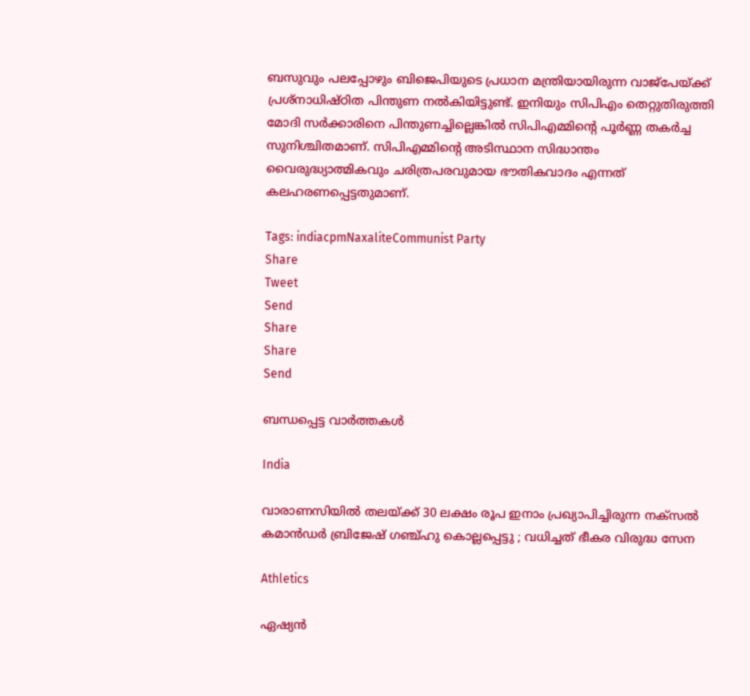ബസുവും പലപ്പോഴും ബിജെപിയുടെ പ്രധാന മന്ത്രിയായിരുന്ന വാജ്പേയ്‌ക്ക് പ്രശ്‌നാധിഷ്ഠിത പിന്തുണ നല്‍കിയിട്ടുണ്ട്. ഇനിയും സിപിഎം തെറ്റുതിരുത്തി മോദി സര്‍ക്കാരിനെ പിന്തുണച്ചില്ലെങ്കില്‍ സിപിഎമ്മിന്റെ പൂര്‍ണ്ണ തകര്‍ച്ച സുനിശ്ചിതമാണ്. സിപിഎമ്മിന്റെ അടിസ്ഥാന സിദ്ധാന്തം വൈരുദ്ധ്യാത്മികവും ചരിത്രപരവുമായ ഭൗതികവാദം എന്നത് കലഹരണപ്പെട്ടതുമാണ്.

Tags: indiacpmNaxaliteCommunist Party
Share
Tweet
Send
Share
Share
Send

ബന്ധപ്പെട്ട വാര്‍ത്തകള്‍

India

വാരാണസിയിൽ തലയ്‌ക്ക് 30 ലക്ഷം രൂപ ഇനാം പ്രഖ്യാപിച്ചിരുന്ന നക്സൽ കമാൻഡർ ബ്രിജേഷ് ഗഞ്ച്ഹു കൊല്ലപ്പെട്ടു ; വധിച്ചത് ഭീകര വിരുദ്ധ സേന

Athletics

ഏഷ്യൻ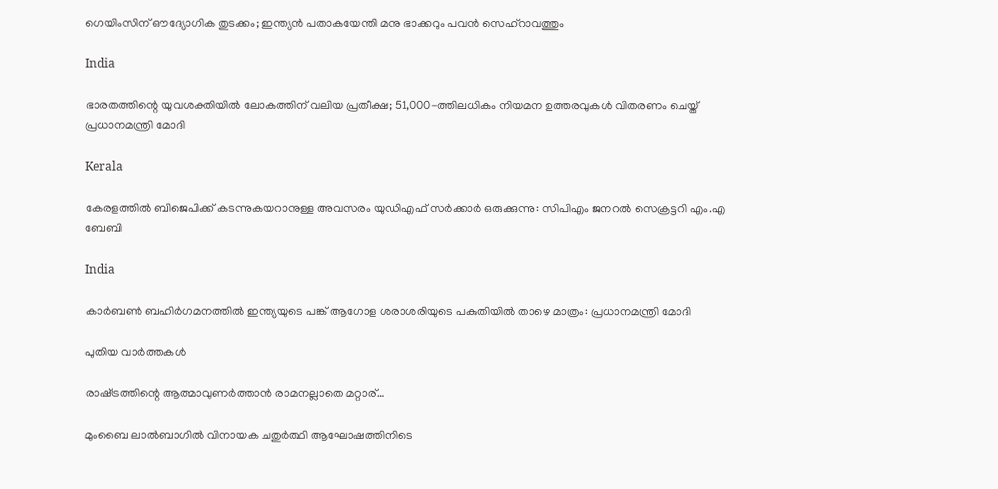ഗെയിംസിന് ഔദ്യോഗിക തുടക്കം; ഇന്ത്യൻ പതാകയേന്തി മനു ഭാക്കറും പവൻ സെഹ്റാവത്തും

India

ഭാരതത്തിന്റെ യുവശക്തിയിൽ ലോകത്തിന് വലിയ പ്രതീക്ഷ; 51,000-ത്തിലധികം നിയമന ഉത്തരവുകൾ വിതരണം ചെയ്ത് പ്രധാനമന്ത്രി മോദി

Kerala

കേരളത്തിൽ ബിജെപിക്ക് കടന്നുകയറാനുള്ള അവസരം യുഡിഎഫ് സർക്കാർ ഒരുക്കുന്നു: സിപിഎം ജനറൽ സെക്രട്ടറി എം.എ ബേബി

India

കാർബൺ ബഹിർഗമനത്തിൽ ഇന്ത്യയുടെ പങ്ക് ആഗോള ശരാശരിയുടെ പകുതിയിൽ താഴെ മാത്രം: പ്രധാനമന്ത്രി മോദി

പുതിയ വാര്‍ത്തകള്‍

രാഷ്‌ട്രത്തിന്റെ ആത്മാവുണര്‍ത്താന്‍ രാമനല്ലാതെ മറ്റാര്…

മുംബൈ ലാല്‍ബാഗില്‍ വിനായക ചതുര്‍ത്ഥി ആഘോഷത്തിനിടെ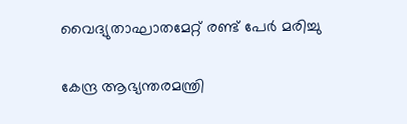വൈദ്യുതാഘാതമേറ്റ് രണ്ട് പേർ മരിച്ചു

കേന്ദ്ര ആഭ്യന്തരമന്ത്രി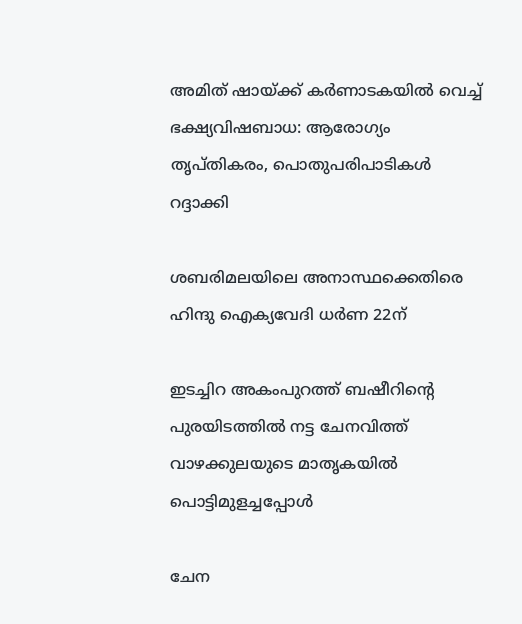അമിത് ഷായ്‌ക്ക് കർണാടകയിൽ വെച്ച് ഭക്ഷ്യവിഷബാധ: ആരോഗ്യം തൃപ്തികരം, പൊതുപരിപാടികള്‍ റദ്ദാക്കി

ശബരിമലയിലെ അനാസ്ഥക്കെതിരെ ഹിന്ദു ഐക്യവേദി ധര്‍ണ 22ന്

ഇടച്ചിറ അകംപുറത്ത് ബഷീറിന്റെ പുരയിടത്തില്‍ നട്ട ചേനവിത്ത് വാഴക്കുലയുടെ മാതൃകയില്‍ പൊട്ടിമുളച്ചപ്പോള്‍

ചേന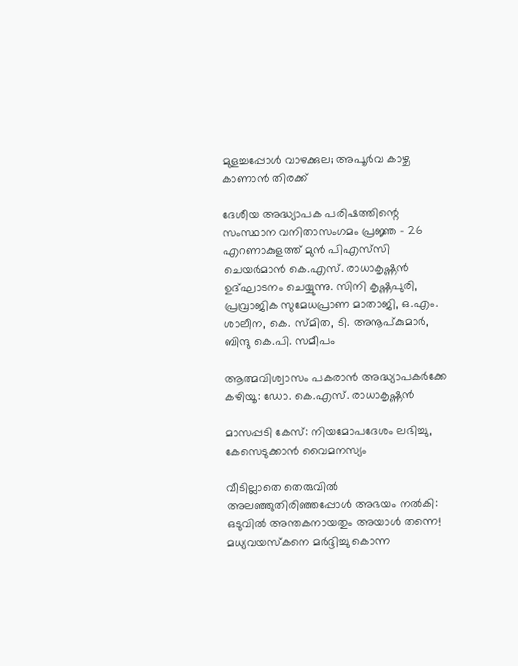മുളച്ചപ്പോള്‍ വാഴക്കുല; അപൂര്‍വ കാഴ്ച കാണാന്‍ തിരക്ക്

ദേശീയ അദ്ധ്യാപക പരിഷത്തിന്റെ സംസ്ഥാന വനിതാസംഗമം പ്രജ്ഞ - 26 എറണാകുളത്ത് മുന്‍ പിഎസ്‌സി ചെയര്‍മാന്‍ കെ.എസ്. രാധാകൃഷ്ണന്‍ ഉദ്ഘാടനം ചെയ്യുന്നു. സിനി കൃഷ്ണപുരി, പ്രവ്രാജിക സുമേധപ്രാണ മാതാജി, ഒ.എം. ശാലീന, കെ. സ്മിത, ടി. അനൂപ്കുമാര്‍, ബിന്ദു കെ.പി. സമീപം

ആത്മവിശ്വാസം പകരാന്‍ അദ്ധ്യാപകര്‍ക്കേ കഴിയൂ: ഡോ. കെ.എസ്. രാധാകൃഷ്ണന്‍

മാസപ്പടി കേസ്: നിയമോപദേശം ലഭിച്ചു, കേസെടുക്കാന്‍ വൈമനസ്യം

വീടില്ലാതെ തെരുവിൽ അലഞ്ഞുതിരിഞ്ഞപ്പോൾ അഭയം നൽകി: ഒടുവിൽ അന്തകനായതും അയാൾ തന്നെ! മധ്യവയസ്കനെ മർദ്ദിച്ചു കൊന്ന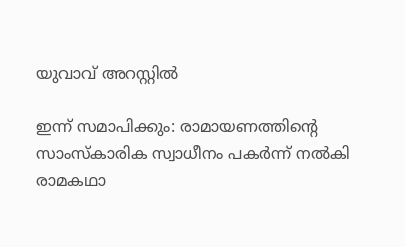യുവാവ് അറസ്റ്റിൽ

ഇന്ന് സമാപിക്കും: രാമായണത്തിന്റെ സാംസ്‌കാരിക സ്വാധീനം പകര്‍ന്ന് നല്‍കി രാമകഥാ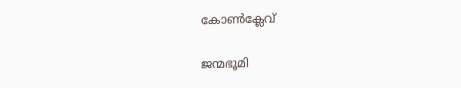കോണ്‍ക്ലേവ്

ജന്മഭൂമി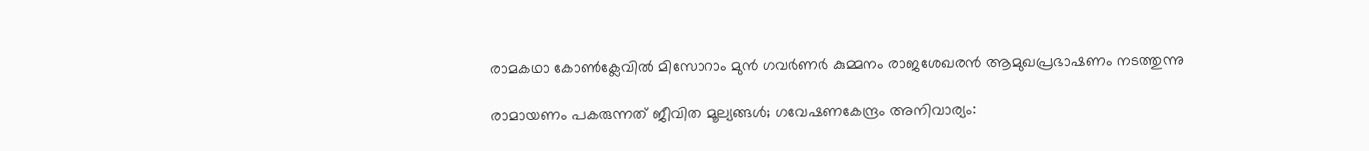രാമകഥാ കോണ്‍ക്ലേവില്‍ മിസോറാം മുന്‍ ഗവര്‍ണര്‍ കുമ്മനം രാജശേഖരന്‍ ആമുഖപ്രഭാഷണം നടത്തുന്നു

രാമായണം പകരുന്നത് ജീവിത മൂല്യങ്ങള്‍; ഗവേഷണകേന്ദ്രം അനിവാര്യം: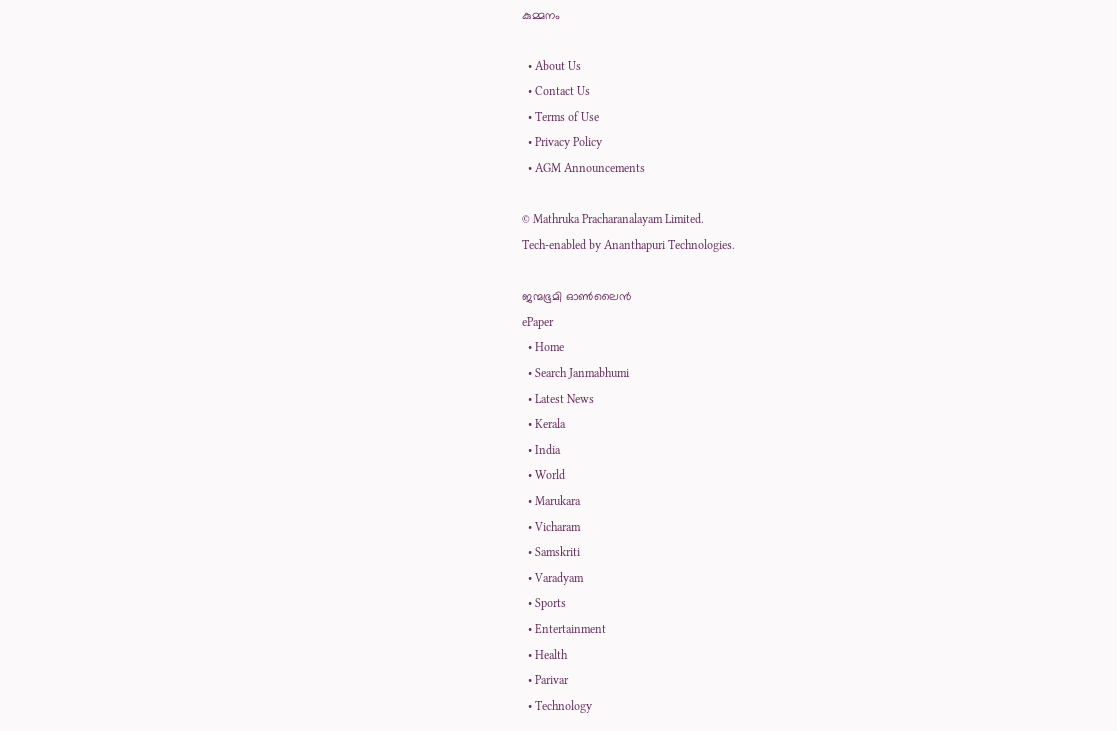കുമ്മനം

  • About Us
  • Contact Us
  • Terms of Use
  • Privacy Policy
  • AGM Announcements

© Mathruka Pracharanalayam Limited.
Tech-enabled by Ananthapuri Technologies.

ജന്മഭൂമി ഓണ്‍ലൈന്‍
ePaper
  • Home
  • Search Janmabhumi
  • Latest News
  • Kerala
  • India
  • World
  • Marukara
  • Vicharam
  • Samskriti
  • Varadyam
  • Sports
  • Entertainment
  • Health
  • Parivar
  • Technology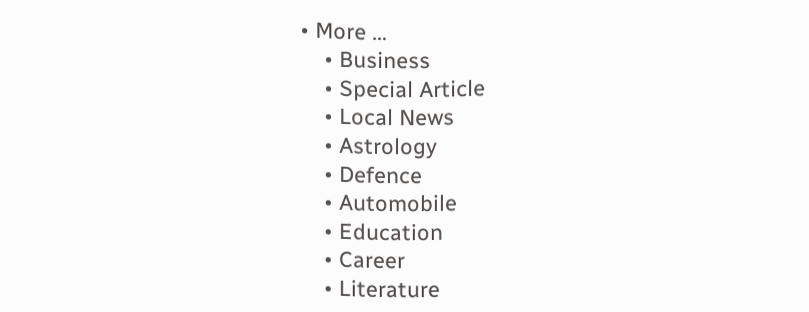• More …
    • Business
    • Special Article
    • Local News
    • Astrology
    • Defence
    • Automobile
    • Education
    • Career
    • Literature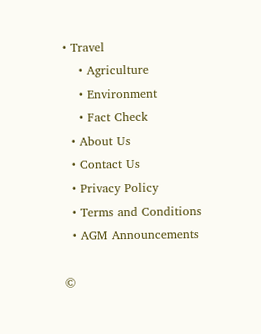• Travel
    • Agriculture
    • Environment
    • Fact Check
  • About Us
  • Contact Us
  • Privacy Policy
  • Terms and Conditions
  • AGM Announcements

©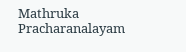Mathruka Pracharanalayam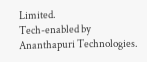Limited.
Tech-enabled by Ananthapuri Technologies.